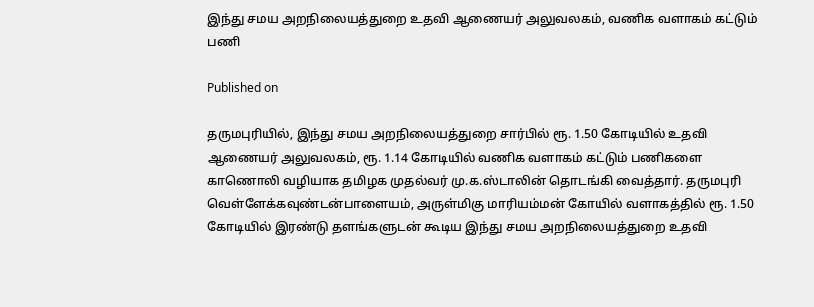இந்து சமய அறநிலையத்துறை உதவி ஆணையர் அலுவலகம், வணிக வளாகம் கட்டும் பணி

Published on

தருமபுரியில், இந்து சமய அறநிலையத்துறை சார்பில் ரூ. 1.50 கோடியில் உதவி ஆணையர் அலுவலகம், ரூ. 1.14 கோடியில் வணிக வளாகம் கட்டும் பணிகளை காணொலி வழியாக தமிழக முதல்வர் மு.க.ஸ்டாலின் தொடங்கி வைத்தார். தருமபுரி வெள்ளேக்கவுண்டன்பாளையம், அருள்மிகு மாரியம்மன் கோயில் வளாகத்தில் ரூ. 1.50 கோடியில் இரண்டு தளங்களுடன் கூடிய இந்து சமய அறநிலையத்துறை உதவி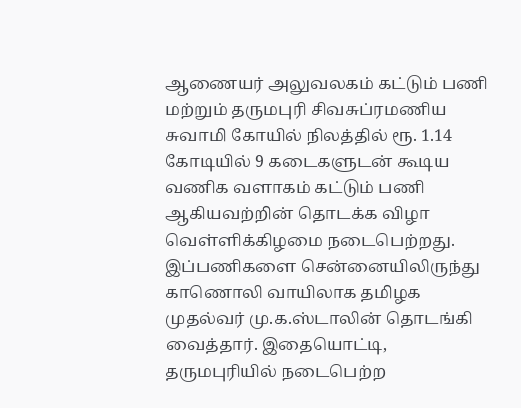ஆணையர் அலுவலகம் கட்டும் பணி மற்றும் தருமபுரி சிவசுப்ரமணிய சுவாமி கோயில் நிலத்தில் ரூ. 1.14 கோடியில் 9 கடைகளுடன் கூடிய வணிக வளாகம் கட்டும் பணி ஆகியவற்றின் தொடக்க விழா வெள்ளிக்கிழமை நடைபெற்றது. இப்பணிகளை சென்னையிலிருந்து காணொலி வாயிலாக தமிழக முதல்வர் மு.க.ஸ்டாலின் தொடங்கி வைத்தார். இதையொட்டி, தருமபுரியில் நடைபெற்ற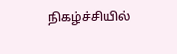நிகழ்ச்சியில்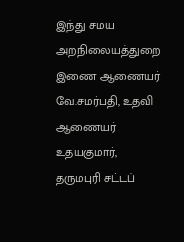இந்து சமய அறநிலையத்துறை இணை ஆணையர் வே.சமர்பதி, உதவி ஆணையர் உதயகுமார், தருமபுரி சட்டப்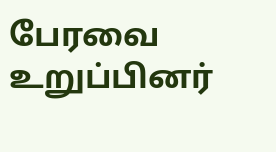பேரவை உறுப்பினர்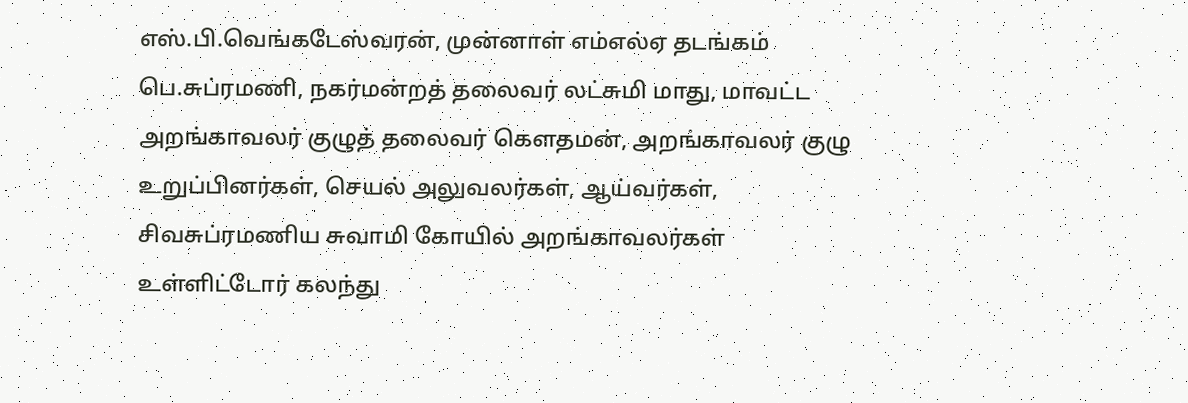எஸ்.பி.வெங்கடேஸ்வரன், முன்னாள் எம்எல்ஏ தடங்கம் பெ.சுப்ரமணி, நகர்மன்றத் தலைவர் லட்சுமி மாது, மாவட்ட அறங்காவலர் குழுத் தலைவர் கௌதமன், அறங்காவலர் குழு உறுப்பினர்கள், செயல் அலுவலர்கள், ஆய்வர்கள், சிவசுப்ரமணிய சுவாமி கோயில் அறங்காவலர்கள் உள்ளிட்டோர் கலந்து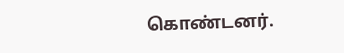கொண்டனர்.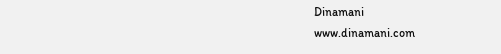Dinamani
www.dinamani.com